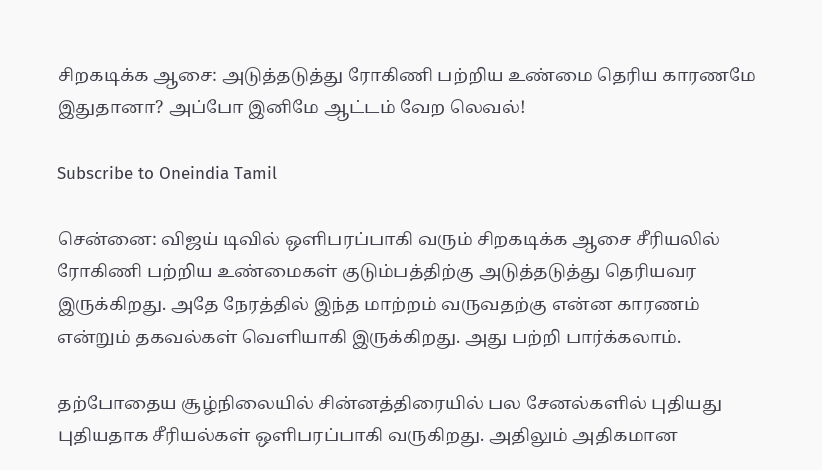சிறகடிக்க ஆசை: அடுத்தடுத்து ரோகிணி பற்றிய உண்மை தெரிய காரணமே இதுதானா? அப்போ இனிமே ஆட்டம் வேற லெவல்!

Subscribe to Oneindia Tamil

சென்னை: விஜய் டிவில் ஒளிபரப்பாகி வரும் சிறகடிக்க ஆசை சீரியலில் ரோகிணி பற்றிய உண்மைகள் குடும்பத்திற்கு அடுத்தடுத்து தெரியவர இருக்கிறது. அதே நேரத்தில் இந்த மாற்றம் வருவதற்கு என்ன காரணம் என்றும் தகவல்கள் வெளியாகி இருக்கிறது. அது பற்றி பார்க்கலாம்.

தற்போதைய சூழ்நிலையில் சின்னத்திரையில் பல சேனல்களில் புதியது புதியதாக சீரியல்கள் ஒளிபரப்பாகி வருகிறது. அதிலும் அதிகமான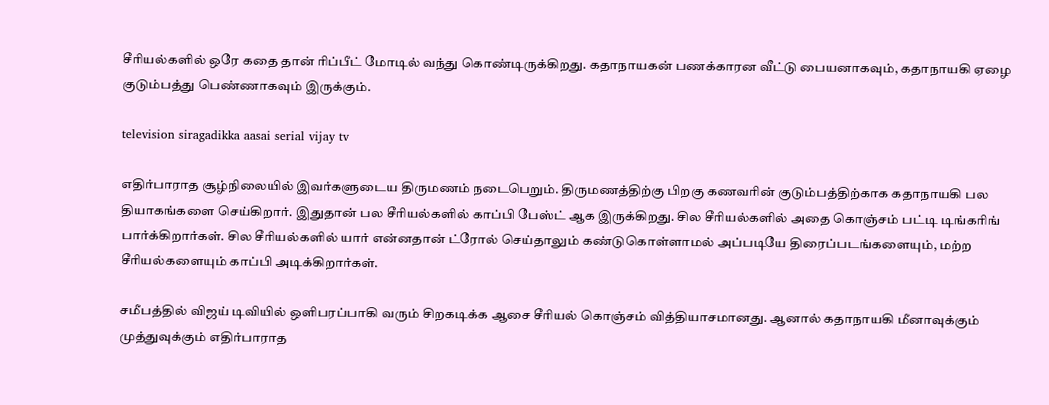சீரியல்களில் ஒரே கதை தான் ரிப்பீட் மோடில் வந்து கொண்டிருக்கிறது. கதாநாயகன் பணக்காரன வீட்டு பையனாகவும், கதாநாயகி ஏழை குடும்பத்து பெண்ணாகவும் இருக்கும்.

television siragadikka aasai serial vijay tv

எதிர்பாராத சூழ்நிலையில் இவர்களுடைய திருமணம் நடைபெறும். திருமணத்திற்கு பிறகு கணவரின் குடும்பத்திற்காக கதாநாயகி பல தியாகங்களை செய்கிறார். இதுதான் பல சீரியல்களில் காப்பி பேஸ்ட் ஆக இருக்கிறது. சில சீரியல்களில் அதை கொஞ்சம் பட்டி டிங்கரிங் பார்க்கிறார்கள். சில சீரியல்களில் யார் என்னதான் ட்ரோல் செய்தாலும் கண்டுகொள்ளாமல் அப்படியே திரைப்படங்களையும், மற்ற சீரியல்களையும் காப்பி அடிக்கிறார்கள்.

சமீபத்தில் விஜய் டிவியில் ஒளிபரப்பாகி வரும் சிறகடிக்க ஆசை சீரியல் கொஞ்சம் வித்தியாசமானது. ஆனால் கதாநாயகி மீனாவுக்கும் முத்துவுக்கும் எதிர்பாராத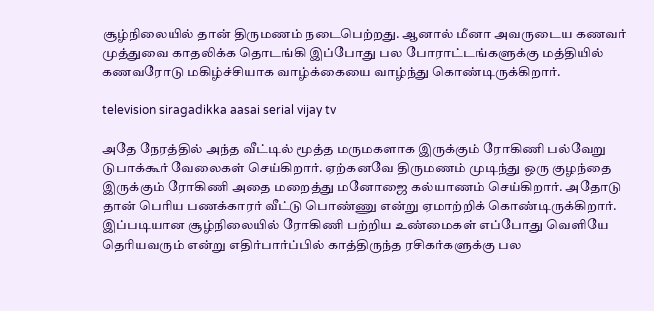சூழ்நிலையில் தான் திருமணம் நடைபெற்றது. ஆனால் மீனா அவருடைய கணவர் முத்துவை காதலிக்க தொடங்கி இப்போது பல போராட்டங்களுக்கு மத்தியில் கணவரோடு மகிழ்ச்சியாக வாழ்க்கையை வாழ்ந்து கொண்டிருக்கிறார்.

television siragadikka aasai serial vijay tv

அதே நேரத்தில் அந்த வீட்டில் மூத்த மருமகளாக இருக்கும் ரோகிணி பல்வேறு டுபாக்கூர் வேலைகள் செய்கிறார். ஏற்கனவே திருமணம் முடிந்து ஒரு குழந்தை இருக்கும் ரோகிணி அதை மறைத்து மனோஜை கல்யாணம் செய்கிறார். அதோடு தான் பெரிய பணக்காரர் வீட்டு பொண்ணு என்று ஏமாற்றிக் கொண்டிருக்கிறார். இப்படியான சூழ்நிலையில் ரோகிணி பற்றிய உண்மைகள் எப்போது வெளியே தெரியவரும் என்று எதிர்பார்ப்பில் காத்திருந்த ரசிகர்களுக்கு பல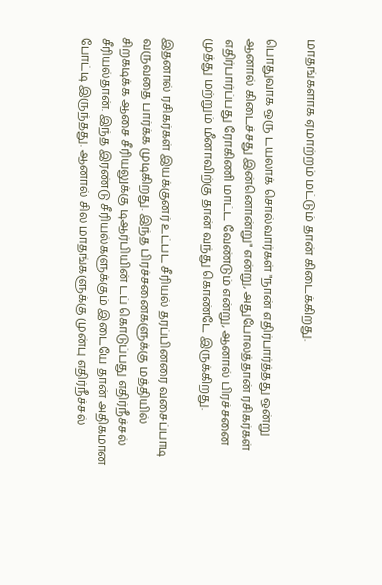மாதங்களாக ஏமாற்றம் மட்டும் தான் கிடைக்கிறது.

பொதுவாக ஒரு டயலாக் சொல்வார்கள் "நான் எதிர்பார்த்தது ஒன்று ஆனால் கிடைச்சது இன்னொன்று" என்று, அதுபோலத்தான் ரசிகர்கள் எதிர்பார்ப்பது ரோகிணி மாட்ட வேண்டும் என்று, ஆனால் பிரச்சனை முத்து மற்றும் மீனாவிற்கு தான் வந்து கொண்டே இருக்கிறது.

இதனால் ரசிகர்கள் இயக்குனர் உட்பட சீரியல் தரப்பினரை வசைப்பாடி வருவதை பார்க்க முடிகிறது. இந்த பிரச்சனைகளுக்கு மத்தியில் சிறகடிக்க ஆசை சீரியலுக்கு டிஆர்பியின் டப் கொடுப்பது எதிர்நீச்சல் சீரியல்தான். இந்த இரண்டு சீரியல்களுக்கும் இடையே தான் அதிகமான போட்டி இருந்தது. ஆனால் சில மாதங்களுக்கு முன்பு எதிர்நீச்சல்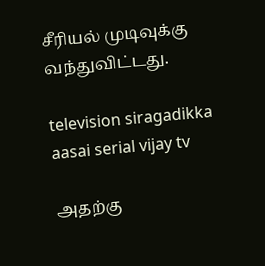சீரியல் முடிவுக்கு வந்துவிட்டது.

television siragadikka aasai serial vijay tv

அதற்கு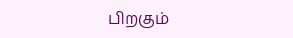பிறகும்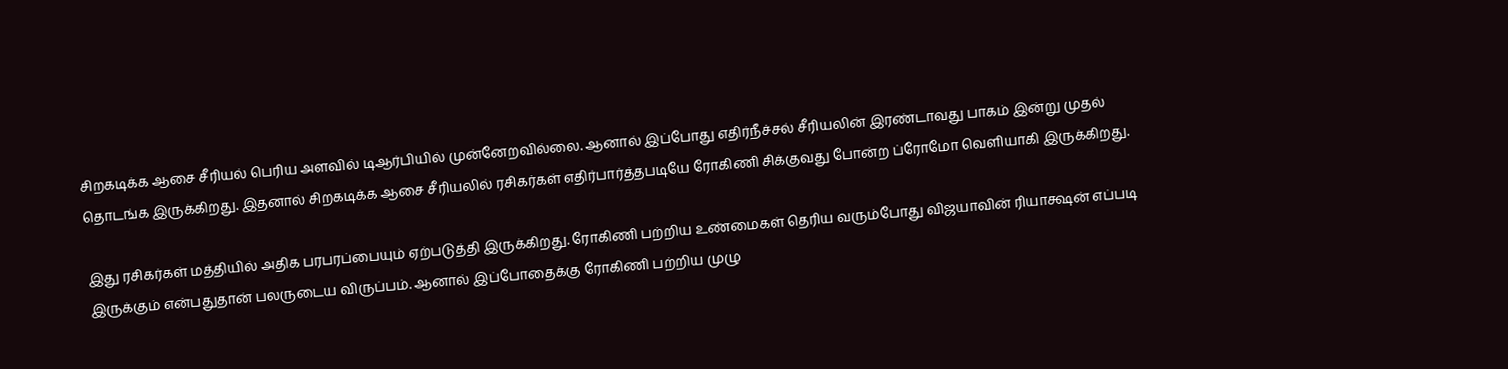சிறகடிக்க ஆசை சீரியல் பெரிய அளவில் டிஆர்பியில் முன்னேறவில்லை. ஆனால் இப்போது எதிர்நீச்சல் சீரியலின் இரண்டாவது பாகம் இன்று முதல் தொடங்க இருக்கிறது. இதனால் சிறகடிக்க ஆசை சீரியலில் ரசிகர்கள் எதிர்பார்த்தபடியே ரோகிணி சிக்குவது போன்ற ப்ரோமோ வெளியாகி இருக்கிறது.

இது ரசிகர்கள் மத்தியில் அதிக பரபரப்பையும் ஏற்படுத்தி இருக்கிறது. ரோகிணி பற்றிய உண்மைகள் தெரிய வரும்போது விஜயாவின் ரியாக்ஷன் எப்படி இருக்கும் என்பதுதான் பலருடைய விருப்பம். ஆனால் இப்போதைக்கு ரோகிணி பற்றிய முழு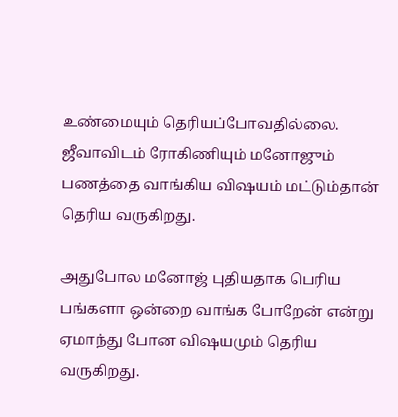உண்மையும் தெரியப்போவதில்லை. ஜீவாவிடம் ரோகிணியும் மனோஜும் பணத்தை வாங்கிய விஷயம் மட்டும்தான் தெரிய வருகிறது.

அதுபோல மனோஜ் புதியதாக பெரிய பங்களா ஒன்றை வாங்க போறேன் என்று ஏமாந்து போன விஷயமும் தெரிய வருகிறது.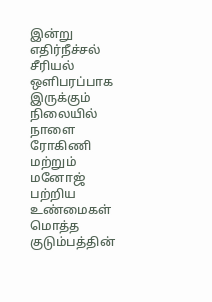இன்று எதிர்நீச்சல் சீரியல் ஒளிபரப்பாக இருக்கும் நிலையில் நாளை ரோகிணி மற்றும் மனோஜ் பற்றிய உண்மைகள் மொத்த குடும்பத்தின்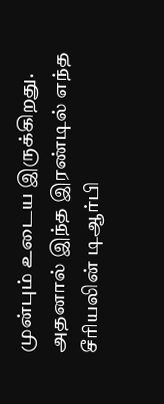முன்பும் உடைய இருக்கிறது. அதனால் இந்த இரண்டில் எந்த சீரியலின் டிஆர்பி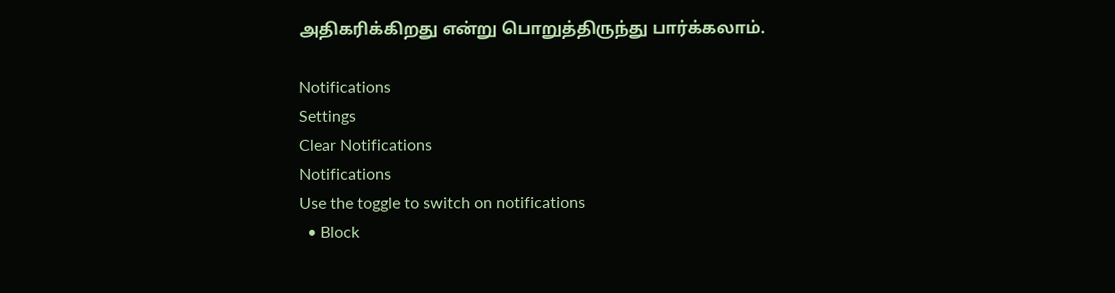அதிகரிக்கிறது என்று பொறுத்திருந்து பார்க்கலாம்.

Notifications
Settings
Clear Notifications
Notifications
Use the toggle to switch on notifications
  • Block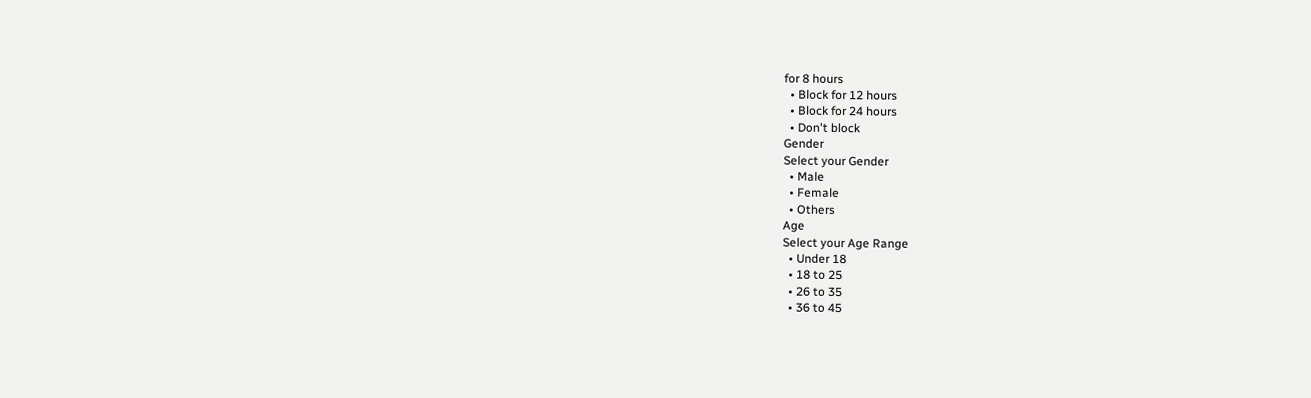for 8 hours
  • Block for 12 hours
  • Block for 24 hours
  • Don't block
Gender
Select your Gender
  • Male
  • Female
  • Others
Age
Select your Age Range
  • Under 18
  • 18 to 25
  • 26 to 35
  • 36 to 45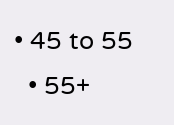• 45 to 55
  • 55+